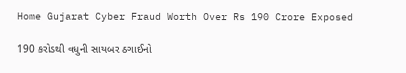Home Gujarat Cyber Fraud Worth Over Rs 190 Crore Exposed

190 કરોડથી વધુની સાયબર ઠગાઈનો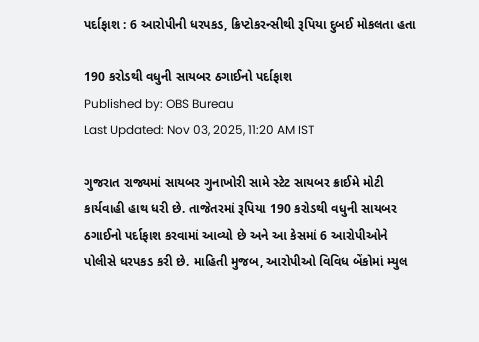પર્દાફાશ : 6 આરોપીની ધરપકડ, ક્રિપ્ટોકરન્સીથી રૂપિયા દુબઈ મોકલતા હતા

190 કરોડથી વધુની સાયબર ઠગાઈનો પર્દાફાશ
Published by: OBS Bureau
Last Updated: Nov 03, 2025, 11:20 AM IST

ગુજરાત રાજ્યમાં સાયબર ગુનાખોરી સામે સ્ટેટ સાયબર ક્રાઈમે મોટી કાર્યવાહી હાથ ધરી છે. તાજેતરમાં રૂપિયા 190 કરોડથી વધુની સાયબર ઠગાઈનો પર્દાફાશ કરવામાં આવ્યો છે અને આ કેસમાં 6 આરોપીઓને પોલીસે ધરપકડ કરી છે. માહિતી મુજબ, આરોપીઓ વિવિધ બેંકોમાં મ્યુલ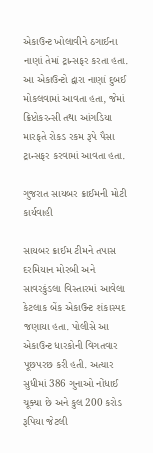એકાઉન્ટ ખોલાવીને ઠગાઈના નાણાં તેમાં ટ્રાન્સફર કરતા હતા. આ એકાઉન્ટો દ્વારા નાણાં દુબઈ મોકલવામાં આવતા હતા, જેમાં ક્રિપ્ટોકરન્સી તથા આંગડિયા મારફતે રોકડ રકમ રૂપે પૈસા ટ્રાન્સફર કરવામાં આવતા હતા.

ગુજરાત સાયબર ક્રાઈમની મોટી કાર્યવાહી

સાયબર ક્રાઈમ ટીમને તપાસ દરમિયાન મોરબી અને સાવરકુંડલા વિસ્તારમાં આવેલા કેટલાક બેંક એકાઉન્ટ શંકાસ્પદ જણાયા હતા. પોલીસે આ એકાઉન્ટ ધારકોની વિગતવાર પૂછપરછ કરી હતી. અત્યાર સુધીમાં 386 ગુનાઓ નોંધાઈ ચૂક્યા છે અને કુલ 200 કરોડ રૂપિયા જેટલી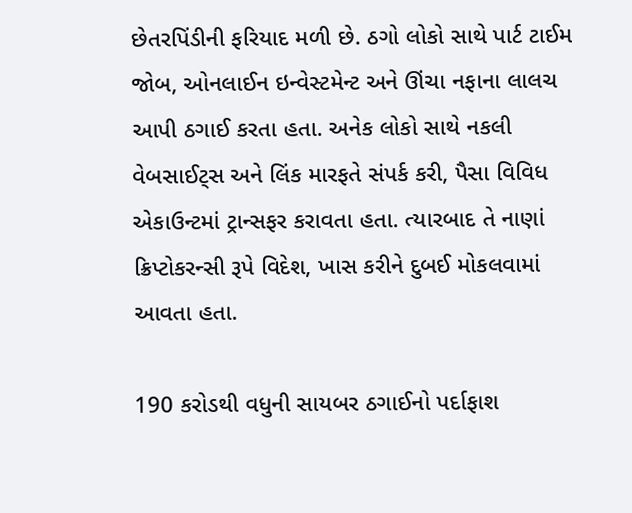છેતરપિંડીની ફરિયાદ મળી છે. ઠગો લોકો સાથે પાર્ટ ટાઈમ જોબ, ઓનલાઈન ઇન્વેસ્ટમેન્ટ અને ઊંચા નફાના લાલચ આપી ઠગાઈ કરતા હતા. અનેક લોકો સાથે નકલી વેબસાઈટ્સ અને લિંક મારફતે સંપર્ક કરી, પૈસા વિવિધ એકાઉન્ટમાં ટ્રાન્સફર કરાવતા હતા. ત્યારબાદ તે નાણાં ક્રિપ્ટોકરન્સી રૂપે વિદેશ, ખાસ કરીને દુબઈ મોકલવામાં આવતા હતા.

190 કરોડથી વધુની સાયબર ઠગાઈનો પર્દાફાશ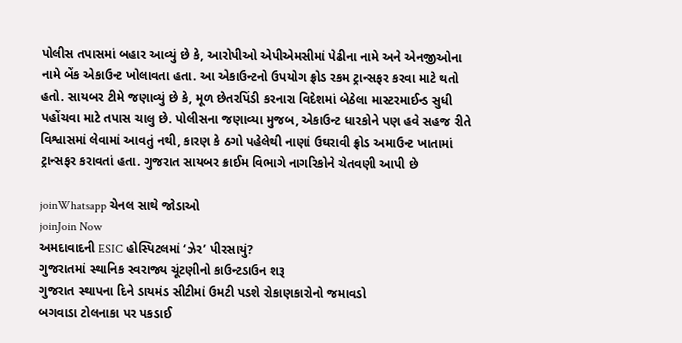પોલીસ તપાસમાં બહાર આવ્યું છે કે, આરોપીઓ એપીએમસીમાં પેઢીના નામે અને એનજીઓના નામે બેંક એકાઉન્ટ ખોલાવતા હતા. આ એકાઉન્ટનો ઉપયોગ ફ્રોડ રકમ ટ્રાન્સફર કરવા માટે થતો હતો. સાયબર ટીમે જણાવ્યું છે કે, મૂળ છેતરપિંડી કરનારા વિદેશમાં બેઠેલા માસ્ટરમાઈન્ડ સુધી પહોંચવા માટે તપાસ ચાલુ છે. પોલીસના જણાવ્યા મુજબ, એકાઉન્ટ ધારકોને પણ હવે સહજ રીતે વિશ્વાસમાં લેવામાં આવતું નથી, કારણ કે ઠગો પહેલેથી નાણાં ઉઘરાવી ફ્રોડ અમાઉન્ટ ખાતામાં ટ્રાન્સફર કરાવતાં હતા. ગુજરાત સાયબર ક્રાઈમ વિભાગે નાગરિકોને ચેતવણી આપી છે

joinWhatsapp ચેનલ સાથે જોડાઓ
joinJoin Now
અમદાવાદની ESIC હોસ્પિટલમાં ‘ઝેર’ પીરસાયું?
ગુજરાતમાં સ્થાનિક સ્વરાજ્ય ચૂંટણીનો કાઉન્ટડાઉન શરૂ
ગુજરાત સ્થાપના દિને ડાયમંડ સીટીમાં ઉમટી પડશે રોકાણકારોનો જમાવડો
બગવાડા ટોલનાકા પર પકડાઈ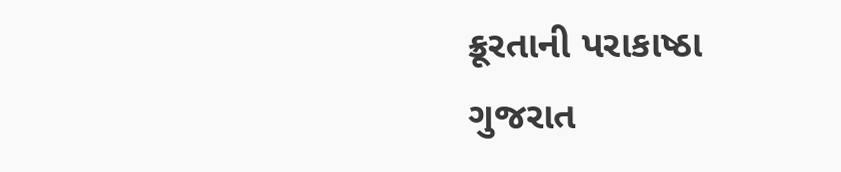ક્રૂરતાની પરાકાષ્ઠા
ગુજરાત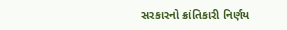સરકારનો ક્રાંતિકારી નિર્ણય